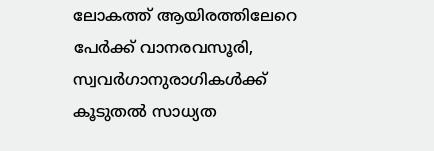ലോകത്ത് ആയിരത്തിലേറെ പേര്‍ക്ക് വാനരവസൂരി,  സ്വവര്‍ഗാനുരാഗികള്‍ക്ക് കൂടുതല്‍ സാധ്യത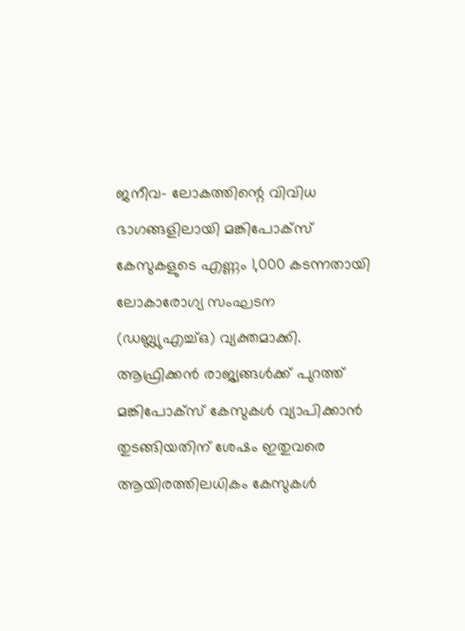ജനീവ- ലോകത്തിന്റെ വിവിധ ഭാഗങ്ങളിലായി മങ്കിപോക്‌സ് കേസുകളുടെ എണ്ണം 1,000 കടന്നതായി ലോകാരോഗ്യ സംഘടന (ഡബ്ല്യുഎച്ച്ഒ) വ്യക്തമാക്കി. ആഫ്രിക്കന്‍ രാജ്യങ്ങള്‍ക്ക് പുറത്ത് മങ്കിപോക്‌സ് കേസുകള്‍ വ്യാപിക്കാന്‍ തുടങ്ങിയതിന് ശേഷം ഇതുവരെ ആയിരത്തിലധികം കേസുകള്‍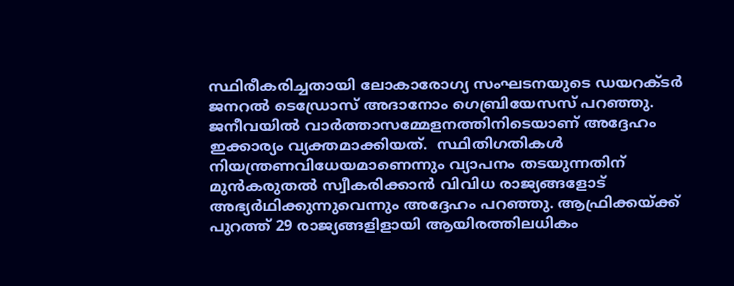സ്ഥിരീകരിച്ചതായി ലോകാരോഗ്യ സംഘടനയുടെ ഡയറക്ടര്‍ ജനറല്‍ ടെഡ്രോസ് അദാനോം ഗെബ്രിയേസസ് പറഞ്ഞു. ജനീവയില്‍ വാര്‍ത്താസമ്മേളനത്തിനിടെയാണ് അദ്ദേഹം ഇക്കാര്യം വ്യക്തമാക്കിയത്.  സ്ഥിതിഗതികള്‍ നിയന്ത്രണവിധേയമാണെന്നും വ്യാപനം തടയുന്നതിന് മുന്‍കരുതല്‍ സ്വീകരിക്കാന്‍ വിവിധ രാജ്യങ്ങളോട് അഭ്യര്‍ഥിക്കുന്നുവെന്നും അദ്ദേഹം പറഞ്ഞു. ആഫ്രിക്കയ്ക്ക് പുറത്ത് 29 രാജ്യങ്ങളിളായി ആയിരത്തിലധികം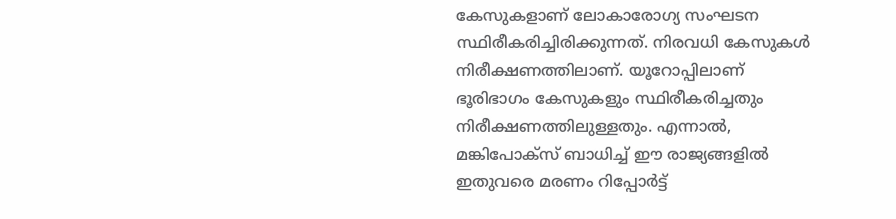കേസുകളാണ് ലോകാരോഗ്യ സംഘടന സ്ഥിരീകരിച്ചിരിക്കുന്നത്. നിരവധി കേസുകള്‍ നിരീക്ഷണത്തിലാണ്. യൂറോപ്പിലാണ് ഭൂരിഭാഗം കേസുകളും സ്ഥിരീകരിച്ചതും നിരീക്ഷണത്തിലുള്ളതും. എന്നാല്‍, മങ്കിപോക്‌സ് ബാധിച്ച് ഈ രാജ്യങ്ങളില്‍ ഇതുവരെ മരണം റിപ്പോര്‍ട്ട്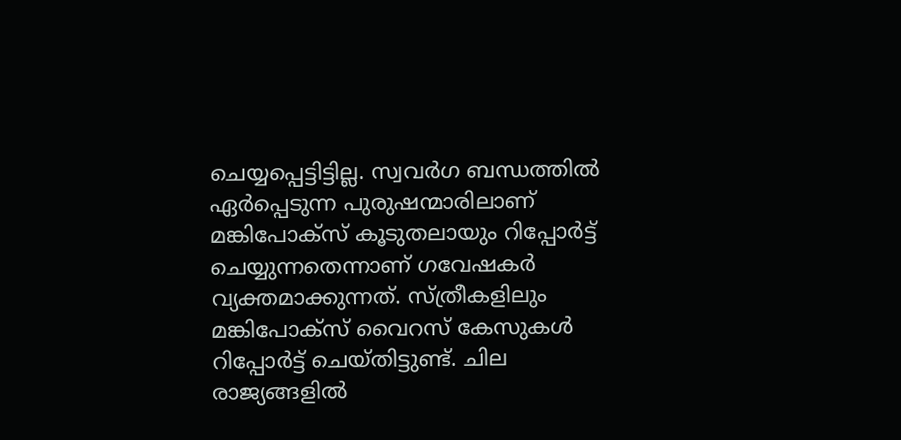ചെയ്യപ്പെട്ടിട്ടില്ല. സ്വവര്‍ഗ ബന്ധത്തില്‍ ഏര്‍പ്പെടുന്ന പുരുഷന്മാരിലാണ് മങ്കിപോക്‌സ് കൂടുതലായും റിപ്പോര്‍ട്ട് ചെയ്യുന്നതെന്നാണ് ഗവേഷകര്‍ വ്യക്തമാക്കുന്നത്. സ്ത്രീകളിലും മങ്കിപോക്‌സ് വൈറസ് കേസുകള്‍ റിപ്പോര്‍ട്ട് ചെയ്തിട്ടുണ്ട്. ചില രാജ്യങ്ങളില്‍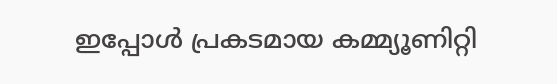ഇപ്പോള്‍ പ്രകടമായ കമ്മ്യൂണിറ്റി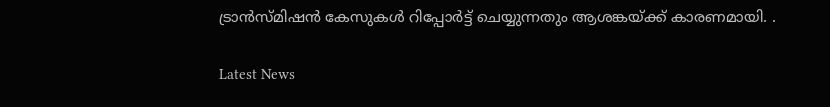ട്രാന്‍സ്മിഷന്‍ കേസുകള്‍ റിപ്പോര്‍ട്ട് ചെയ്യുന്നതും ആശങ്കയ്ക്ക് കാരണമായി. .

Latest News